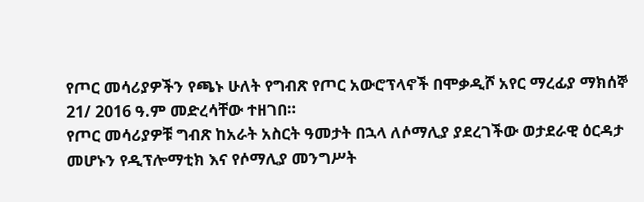የጦር መሳሪያዎችን የጫኑ ሁለት የግብጽ የጦር አውሮፕላኖች በሞቃዲሾ አየር ማረፊያ ማክሰኞ 21/ 2016 ዓ.ም መድረሳቸው ተዘገበ።
የጦር መሳሪያዎቹ ግብጽ ከአራት አስርት ዓመታት በኋላ ለሶማሊያ ያደረገችው ወታደራዊ ዕርዳታ መሆኑን የዲፕሎማቲክ እና የሶማሊያ መንግሥት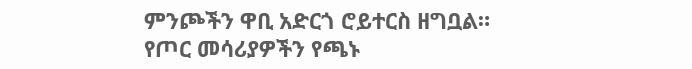ምንጮችን ዋቢ አድርጎ ሮይተርስ ዘግቧል።
የጦር መሳሪያዎችን የጫኑ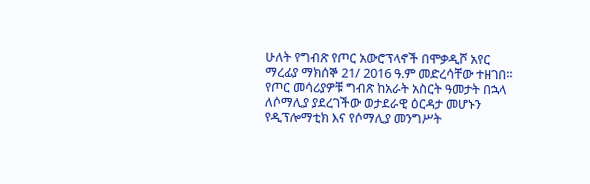ሁለት የግብጽ የጦር አውሮፕላኖች በሞቃዲሾ አየር ማረፊያ ማክሰኞ 21/ 2016 ዓ.ም መድረሳቸው ተዘገበ። የጦር መሳሪያዎቹ ግብጽ ከአራት አስርት ዓመታት በኋላ ለሶማሊያ ያደረገችው ወታደራዊ ዕርዳታ መሆኑን የዲፕሎማቲክ እና የሶማሊያ መንግሥት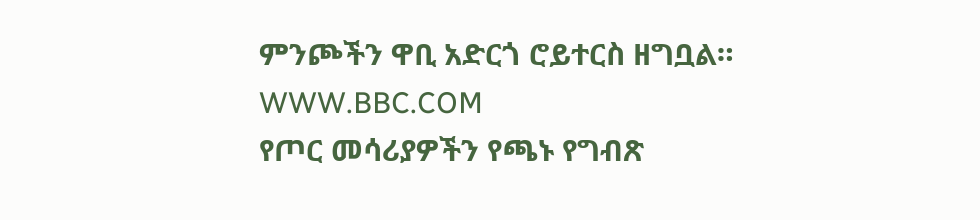ምንጮችን ዋቢ አድርጎ ሮይተርስ ዘግቧል።
WWW.BBC.COM
የጦር መሳሪያዎችን የጫኑ የግብጽ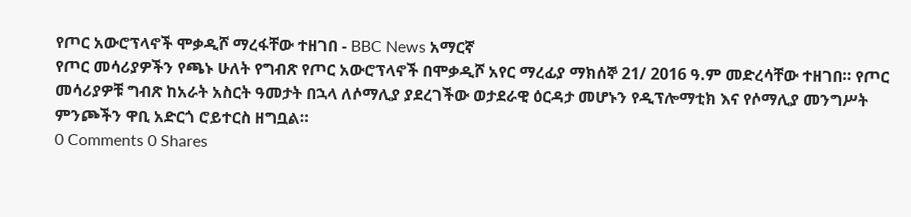የጦር አውሮፕላኖች ሞቃዲሾ ማረፋቸው ተዘገበ - BBC News አማርኛ
የጦር መሳሪያዎችን የጫኑ ሁለት የግብጽ የጦር አውሮፕላኖች በሞቃዲሾ አየር ማረፊያ ማክሰኞ 21/ 2016 ዓ.ም መድረሳቸው ተዘገበ። የጦር መሳሪያዎቹ ግብጽ ከአራት አስርት ዓመታት በኋላ ለሶማሊያ ያደረገችው ወታደራዊ ዕርዳታ መሆኑን የዲፕሎማቲክ እና የሶማሊያ መንግሥት ምንጮችን ዋቢ አድርጎ ሮይተርስ ዘግቧል።
0 Comments 0 Shares